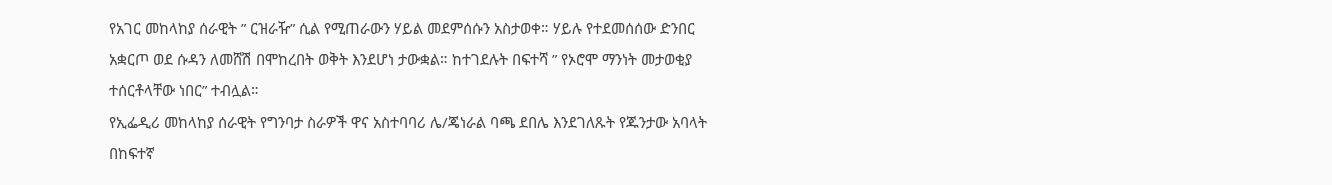የአገር መከላከያ ሰራዊት ” ርዝራዥ” ሲል የሚጠራውን ሃይል መደምሰሱን አስታወቀ። ሃይሉ የተደመሰሰው ድንበር አቋርጦ ወደ ሱዳን ለመሸሽ በሞከረበት ወቅት እንደሆነ ታውቋል። ከተገደሉት በፍተሻ ” የኦሮሞ ማንነት መታወቂያ ተሰርቶላቸው ነበር” ተብሏል።
የኢፌዲሪ መከላከያ ሰራዊት የግንባታ ስራዎች ዋና አስተባባሪ ሌ/ጄነራል ባጫ ደበሌ እንደገለጹት የጁንታው አባላት በከፍተኛ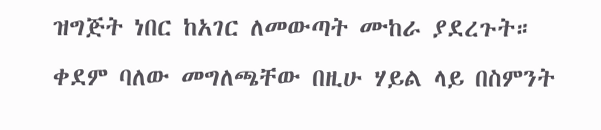ዝግጅት ነበር ከአገር ለመውጣት ሙከራ ያደረጉት። ቀደም ባለው መግለጫቸው በዚሁ ሃይል ላይ በስምንት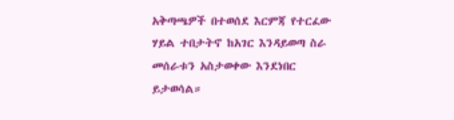አቅጣጫዎች በተወሰደ እርምጃ የተርፈው ሃይል ተበታትኖ ከአገር እንዳይወጣ ስራ መሰራቱን አስታወቀው እንደነበር ይታወሳል።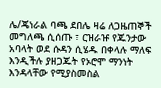ሌ/ጄነራል ባጫ ደበሌ ዛሬ ለጋዜጠኞች መግለጫ ሲሰጡ ፣ ርዝራዡ የጁንታው አባላት ወደ ሱዳን ሲሄዱ በቀላሉ ማለፍ እንዲችሉ ያዘጋጁት የኦሮሞ ማንነት እንዳላቸው የሚያስመስል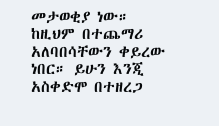መታወቂያ ነው። ከዚህም በተጨማሪ አለባበሳቸውን ቀይረው ነበር። ይሁን እንጂ አስቀድሞ በተዘረጋ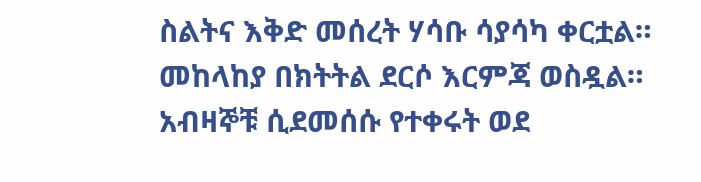ስልትና እቅድ መሰረት ሃሳቡ ሳያሳካ ቀርቷል። መከላከያ በክትትል ደርሶ እርምጃ ወስዷል። አብዛኞቹ ሲደመሰሱ የተቀሩት ወደ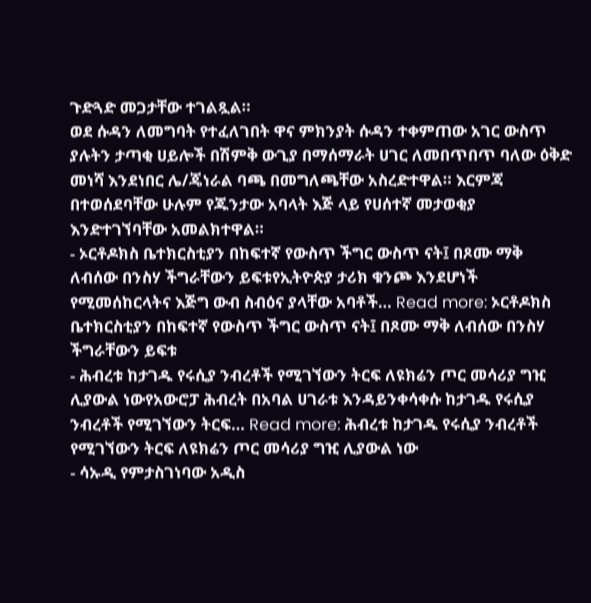ጉድጓድ መጋታቸው ተገልጿል።
ወደ ሱዳን ለመግባት የተፈለገበት ዋና ምክንያት ሱዳን ተቀምጠው አገር ውስጥ ያሉትን ታጣቂ ሀይሎች በሽምቅ ውጊያ በማሰማራት ሀገር ለመበጥበጥ ባለው ዕቅድ መነሻ እንደነበር ሌ/ጄነራል ባጫ በመግለጫቸው አስረድተዋል። እርምጃ በተወሰደባቸው ሁሉም የጁንታው አባላት እጅ ላይ የሀሰተኛ መታወቂያ እንድተገኘባቸው አመልክተዋል።
- ኦርቶዶክስ ቤተክርስቲያን በከፍተኛ የውስጥ ችግር ውስጥ ናት፤ በጾሙ ማቅ ለብሰው በንስሃ ችግራቸውን ይፍቱየኢትዮጵያ ታሪክ ቁንጮ እንደሆነች የሚመሰከርላትና እጅግ ውብ ስብዕና ያላቸው አባቶች… Read more: ኦርቶዶክስ ቤተክርስቲያን በከፍተኛ የውስጥ ችግር ውስጥ ናት፤ በጾሙ ማቅ ለብሰው በንስሃ ችግራቸውን ይፍቱ
- ሕብረቱ ከታገዱ የሩሲያ ንብረቶች የሚገኘውን ትርፍ ለዩክሬን ጦር መሳሪያ ግዢ ሊያውል ነውየአውሮፓ ሕብረት በአባል ሀገራቱ እንዳይንቀሳቀሱ ከታገዱ የሩሲያ ንብረቶች የሚገኘውን ትርፍ… Read more: ሕብረቱ ከታገዱ የሩሲያ ንብረቶች የሚገኘውን ትርፍ ለዩክሬን ጦር መሳሪያ ግዢ ሊያውል ነው
- ሳኡዲ የምታስገነባው አዲስ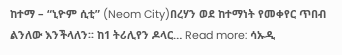ከተማ – “ኒዮም ሲቲ” (Neom City)በረሃን ወደ ከተማነት የመቀየር ጥበብ ልንለው እንችላለን፡፡ ከ1 ትሪሊየን ዶላር… Read more: ሳኡዲ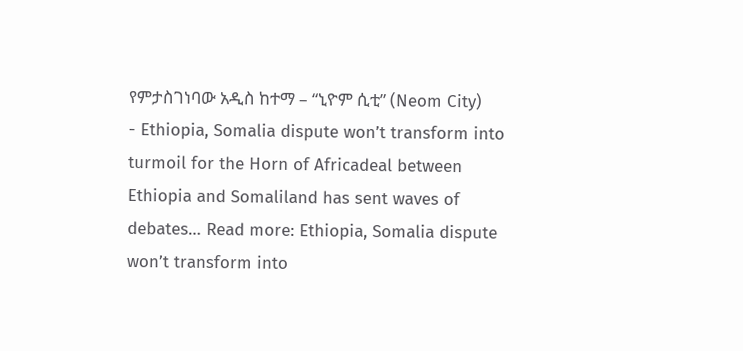የምታስገነባው አዲስ ከተማ – “ኒዮም ሲቲ” (Neom City)
- Ethiopia, Somalia dispute won’t transform into turmoil for the Horn of Africadeal between Ethiopia and Somaliland has sent waves of debates… Read more: Ethiopia, Somalia dispute won’t transform into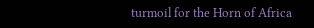turmoil for the Horn of Africa